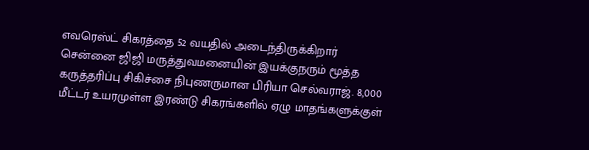எவரெஸ்ட் சிகரத்தை 52 வயதில் அடைந்திருக்கிறார் சென்னை ஜிஜி மருத்துவமனையின் இயக்குநரும் மூத்த கருத்தரிப்பு சிகிச்சை நிபுணருமான பிரியா செல்வராஜ். 8,000 மீட்டர் உயரமுள்ள இரண்டு சிகரங்களில் ஏழு மாதங்களுக்குள்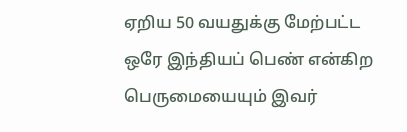ஏறிய 50 வயதுக்கு மேற்பட்ட ஒரே இந்தியப் பெண் என்கிற பெருமையையும் இவர்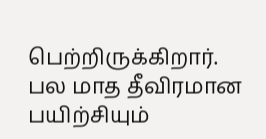பெற்றிருக்கிறார்.
பல மாத தீவிரமான பயிற்சியும்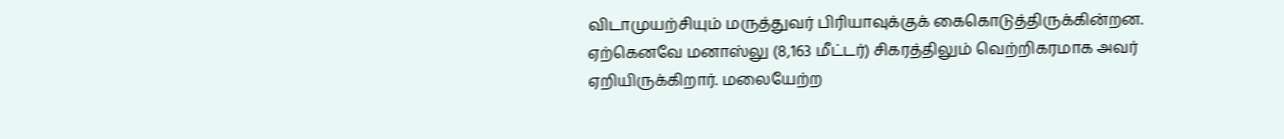விடாமுயற்சியும் மருத்துவர் பிரியாவுக்குக் கைகொடுத்திருக்கின்றன. ஏற்கெனவே மனாஸ்லு (8,163 மீட்டர்) சிகரத்திலும் வெற்றிகரமாக அவர் ஏறியிருக்கிறார். மலையேற்ற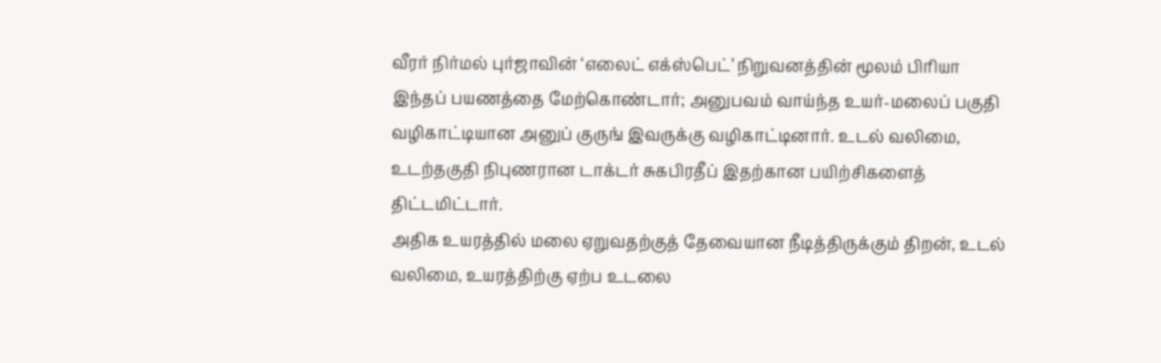வீரர் நிர்மல் புர்ஜாவின் ‘எலைட் எக்ஸ்பெட்’ நிறுவனத்தின் மூலம் பிரியா இந்தப் பயணத்தை மேற்கொண்டார்; அனுபவம் வாய்ந்த உயர்-மலைப் பகுதி வழிகாட்டியான அனுப் குருங் இவருக்கு வழிகாட்டினார். உடல் வலிமை, உடற்தகுதி நிபுணரான டாக்டர் சுகபிரதீப் இதற்கான பயிற்சிகளைத் திட்டமிட்டார்.
அதிக உயரத்தில் மலை ஏறுவதற்குத் தேவையான நீடித்திருக்கும் திறன், உடல் வலிமை, உயரத்திற்கு ஏற்ப உடலை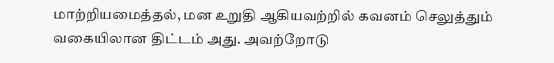மாற்றியமைத்தல், மன உறுதி ஆகியவற்றில் கவனம் செலுத்தும் வகையிலான திட்டம் அது. அவற்றோடு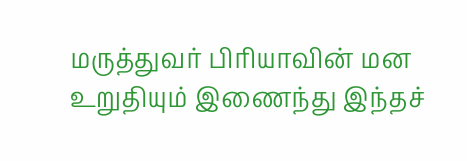மருத்துவர் பிரியாவின் மன உறுதியும் இணைந்து இந்தச்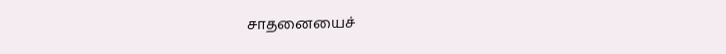சாதனையைச்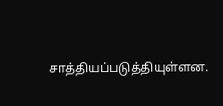சாத்தியப்படுத்தியுள்ளன.